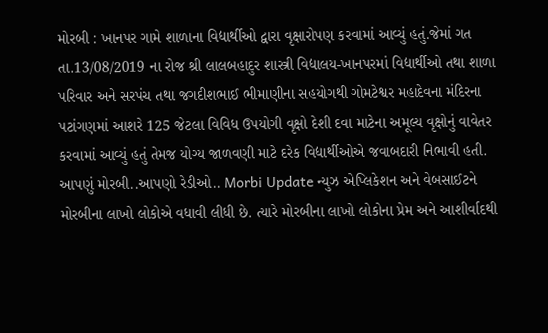મોરબી : ખાનપર ગામે શાળાના વિદ્યાર્થીઓ દ્વારા વૃક્ષારોપણ કરવામાં આવ્યું હતું.જેમાં ગત તા.13/08/2019 ના રોજ શ્રી લાલબહાદુર શાસ્ત્રી વિદ્યાલય-ખાનપરમાં વિદ્યાર્થીઓ તથા શાળા પરિવાર અને સરપંચ તથા જગદીશભાઈ ભીમાણીના સહયોગથી ગોમટેશ્વર મહાદેવના મંદિરના પટાંગણમાં આશરે 125 જેટલા વિવિધ ઉપયોગી વૃક્ષો દેશી દવા માટેના અમૂલ્ય વૃક્ષોનું વાવેતર કરવામાં આવ્યું હતું તેમજ યોગ્ય જાળવણી માટે દરેક વિદ્યાર્થીઓએ જવાબદારી નિભાવી હતી. આપણું મોરબી..આપણો રેડીઓ.. Morbi Update ન્યુઝ એપ્લિકેશન અને વેબસાઈટને મોરબીના લાખો લોકોએ વધાવી લીધી છે. ત્યારે મોરબીના લાખો લોકોના પ્રેમ અને આશીર્વાદથી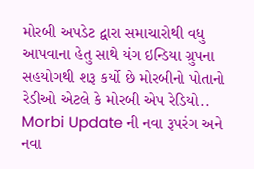મોરબી અપડેટ દ્વારા સમાચારોથી વધુ આપવાના હેતુ સાથે યંગ ઇન્ડિયા ગ્રુપના સહયોગથી શરૂ કર્યો છે મોરબીનો પોતાનો રેડીઓ એટલે કે મોરબી એપ રેડિયો.. Morbi Update ની નવા રૂપરંગ અને નવા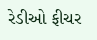રેડીઓ ફીચર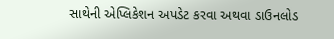સાથેની એપ્લિકેશન અપડેટ કરવા અથવા ડાઉનલોડ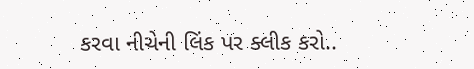કરવા નીચેની લિંક પર ક્લીક કરો..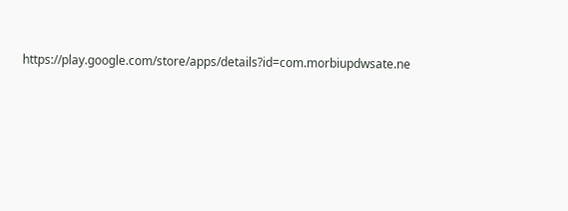https://play.google.com/store/apps/details?id=com.morbiupdwsate.ne